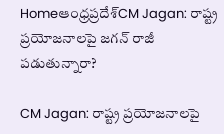Homeఆంధ్రప్రదేశ్‌CM Jagan: రాష్ట్ర ప్రయోజనాలపై జగన్ రాజీ పడుతున్నారా?

CM Jagan: రాష్ట్ర ప్రయోజనాలపై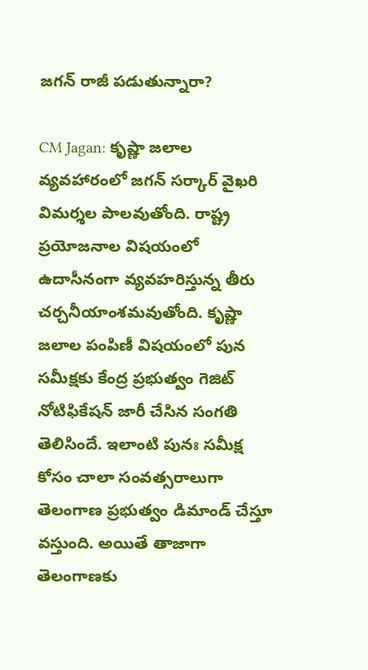జగన్ రాజీ పడుతున్నారా?

CM Jagan: కృష్ణా జలాల వ్యవహారంలో జగన్ సర్కార్ వైఖరి విమర్శల పాలవుతోంది. రాష్ట్ర ప్రయోజనాల విషయంలో ఉదాసీనంగా వ్యవహరిస్తున్న తీరు చర్చనీయాంశమవుతోంది. కృష్ణా జలాల పంపిణీ విషయంలో పున సమీక్షకు కేంద్ర ప్రభుత్వం గెజిట్ నోటిఫికేషన్ జారీ చేసిన సంగతి తెలిసిందే. ఇలాంటి పునః సమీక్ష కోసం చాలా సంవత్సరాలుగా తెలంగాణ ప్రభుత్వం డిమాండ్ చేస్తూ వస్తుంది. అయితే తాజాగా తెలంగాణకు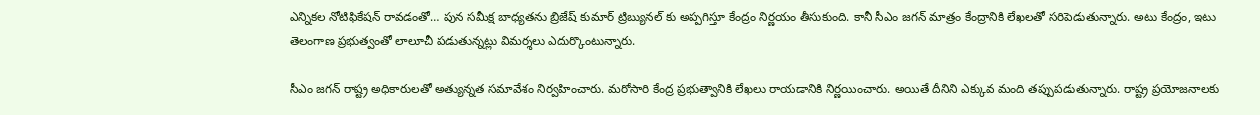ఎన్నికల నోటిఫికేషన్ రావడంతో… పున సమీక్ష బాధ్యతను బ్రిజేష్ కుమార్ ట్రిబ్యునల్ కు అప్పగిస్తూ కేంద్రం నిర్ణయం తీసుకుంది. కానీ సీఎం జగన్ మాత్రం కేంద్రానికి లేఖలతో సరిపెడుతున్నారు. అటు కేంద్రం, ఇటు తెలంగాణ ప్రభుత్వంతో లాలూచీ పడుతున్నట్లు విమర్శలు ఎదుర్కొంటున్నారు.

సీఎం జగన్ రాష్ట్ర అధికారులతో అత్యున్నత సమావేశం నిర్వహించారు. మరోసారి కేంద్ర ప్రభుత్వానికి లేఖలు రాయడానికి నిర్ణయించారు. అయితే దీనిని ఎక్కువ మంది తప్పుపడుతున్నారు. రాష్ట్ర ప్రయోజనాలకు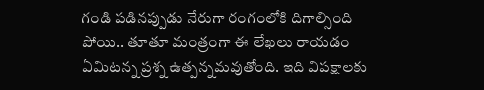గండి పడినప్పుడు నేరుగా రంగంలోకి దిగాల్సింది పోయి.. తూతూ మంత్రంగా ఈ లేఖలు రాయడం ఏమిటన్న ప్రశ్న ఉత్పన్నమవుతోంది. ఇది విపక్షాలకు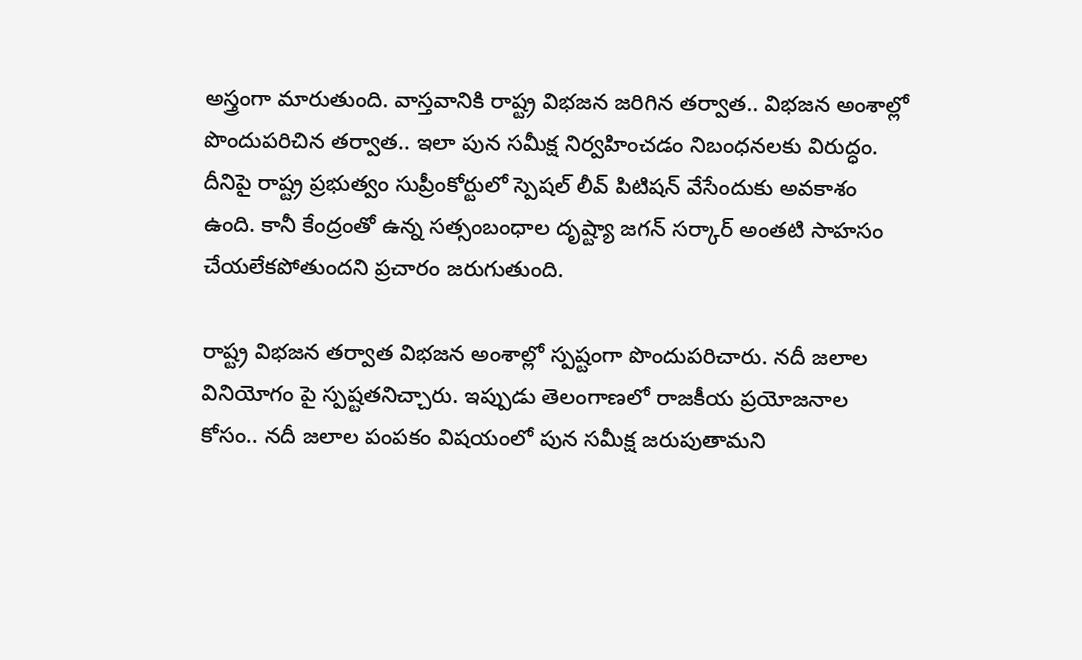అస్త్రంగా మారుతుంది. వాస్తవానికి రాష్ట్ర విభజన జరిగిన తర్వాత.. విభజన అంశాల్లో పొందుపరిచిన తర్వాత.. ఇలా పున సమీక్ష నిర్వహించడం నిబంధనలకు విరుద్ధం. దీనిపై రాష్ట్ర ప్రభుత్వం సుప్రీంకోర్టులో స్పెషల్ లీవ్ పిటిషన్ వేసేందుకు అవకాశం ఉంది. కానీ కేంద్రంతో ఉన్న సత్సంబంధాల దృష్ట్యా జగన్ సర్కార్ అంతటి సాహసం చేయలేకపోతుందని ప్రచారం జరుగుతుంది.

రాష్ట్ర విభజన తర్వాత విభజన అంశాల్లో స్పష్టంగా పొందుపరిచారు. నదీ జలాల వినియోగం పై స్పష్టతనిచ్చారు. ఇప్పుడు తెలంగాణలో రాజకీయ ప్రయోజనాల కోసం.. నదీ జలాల పంపకం విషయంలో పున సమీక్ష జరుపుతామని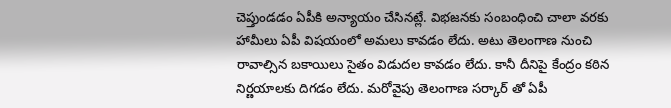చెప్తుండడం ఏపీకి అన్యాయం చేసినట్లే. విభజనకు సంబంధించి చాలా వరకు హామీలు ఏపీ విషయంలో అమలు కావడం లేదు. అటు తెలంగాణ నుంచి రావాల్సిన బకాయిలు సైతం విడుదల కావడం లేదు. కానీ దీనిపై కేంద్రం కఠిన నిర్ణయాలకు దిగడం లేదు. మరోవైపు తెలంగాణ సర్కార్ తో ఏపీ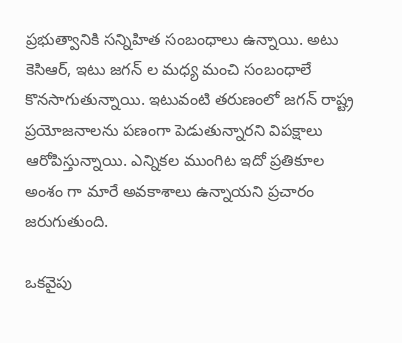ప్రభుత్వానికి సన్నిహిత సంబంధాలు ఉన్నాయి. అటు కెసిఆర్, ఇటు జగన్ ల మధ్య మంచి సంబంధాలే కొనసాగుతున్నాయి. ఇటువంటి తరుణంలో జగన్ రాష్ట్ర ప్రయోజనాలను పణంగా పెడుతున్నారని విపక్షాలు ఆరోపిస్తున్నాయి. ఎన్నికల ముంగిట ఇదో ప్రతికూల అంశం గా మారే అవకాశాలు ఉన్నాయని ప్రచారం జరుగుతుంది.

ఒకవైపు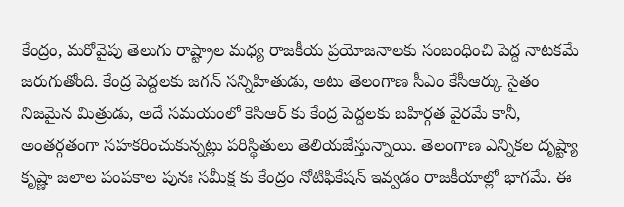కేంద్రం, మరోవైపు తెలుగు రాష్ట్రాల మధ్య రాజకీయ ప్రయోజనాలకు సంబంధించి పెద్ద నాటకమే జరుగుతోంది. కేంద్ర పెద్దలకు జగన్ సన్నిహితుడు, అటు తెలంగాణ సీఎం కేసీఆర్కు సైతం నిజమైన మిత్రుడు, అదే సమయంలో కెసిఆర్ కు కేంద్ర పెద్దలకు బహిర్గత వైరమే కానీ, అంతర్గతంగా సహకరించుకున్నట్లు పరిస్థితులు తెలియజేస్తున్నాయి. తెలంగాణ ఎన్నికల దృష్ట్యా కృష్ణా జలాల పంపకాల పునః సమీక్ష కు కేంద్రం నోటిఫికేషన్ ఇవ్వడం రాజకీయాల్లో భాగమే. ఈ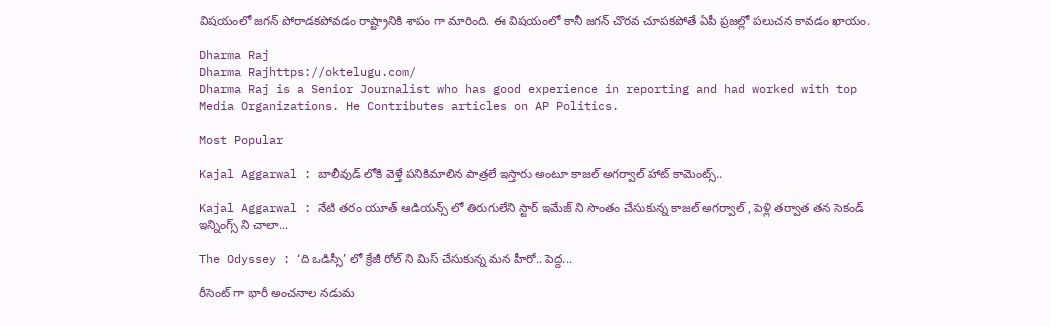విషయంలో జగన్ పోరాడకపోవడం రాష్ట్రానికి శాపం గా మారింది. ఈ విషయంలో కానీ జగన్ చొరవ చూపకపోతే ఏపీ ప్రజల్లో పలుచన కావడం ఖాయం.

Dharma Raj
Dharma Rajhttps://oktelugu.com/
Dharma Raj is a Senior Journalist who has good experience in reporting and had worked with top Media Organizations. He Contributes articles on AP Politics.

Most Popular

Kajal Aggarwal : బాలీవుడ్ లోకి వెళ్తే పనికిమాలిన పాత్రలే ఇస్తారు అంటూ కాజల్ అగర్వాల్ హాట్ కామెంట్స్..

Kajal Aggarwal : నేటి తరం యూత్ ఆడియన్స్ లో తిరుగులేని స్టార్ ఇమేజ్ ని సొంతం చేసుకున్న కాజల్ అగర్వాల్ , పెళ్లి తర్వాత తన సెకండ్ ఇన్నింగ్స్ ని చాలా...

The Odyssey : ‘ది ఒడిస్సీ’ లో క్రేజీ రోల్ ని మిస్ చేసుకున్న మన హీరో.. పెద్ద...

రీసెంట్ గా భారీ అంచనాల నడుమ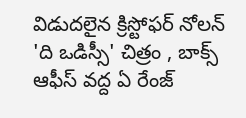విడుదలైన క్రిస్టోఫర్ నోలన్ 'ది ఒడిస్సీ' చిత్రం , బాక్స్ ఆఫీస్ వద్ద ఏ రేంజ్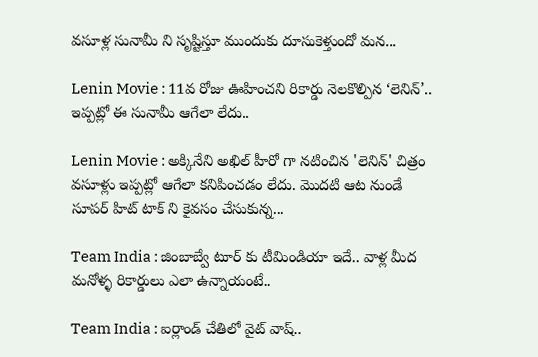వసూళ్ల సునామీ ని సృష్టిస్తూ ముందుకు దూసుకెళ్తుందో మన...

Lenin Movie : 11వ రోజు ఊహించని రికార్డు నెలకొల్పిన ‘లెనిన్’.. ఇప్పట్లో ఈ సునామీ ఆగేలా లేదు..

Lenin Movie : అక్కినేని అఖిల్ హీరో గా నటించిన 'లెనిన్' చిత్రం వసూళ్లు ఇప్పట్లో ఆగేలా కనిపించడం లేదు. మొదటి ఆట నుండే సూపర్ హిట్ టాక్ ని కైవసం చేసుకున్న...

Team India : జింబాబ్వే టూర్ కు టీమిండియా ఇదే.. వాళ్ల మీద మనోళ్ళ రికార్డులు ఎలా ఉన్నాయంటే..

Team India : ఐర్లాండ్ చేతిలో వైట్ వాష్..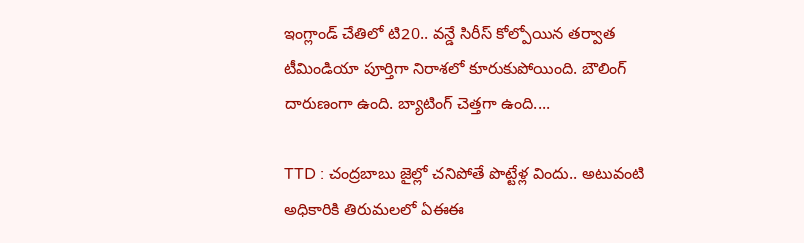ఇంగ్లాండ్ చేతిలో టి20.. వన్డే సిరీస్ కోల్పోయిన తర్వాత టీమిండియా పూర్తిగా నిరాశలో కూరుకుపోయింది. బౌలింగ్ దారుణంగా ఉంది. బ్యాటింగ్ చెత్తగా ఉంది....

TTD : చంద్రబాబు జైల్లో చనిపోతే పొట్టేళ్ల విందు.. అటువంటి అధికారికి తిరుమలలో ఏఈఈ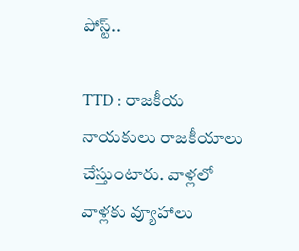పోస్ట్..

TTD : రాజకీయ నాయకులు రాజకీయాలు చేస్తుంటారు. వాళ్లలో వాళ్లకు వ్యూహాలు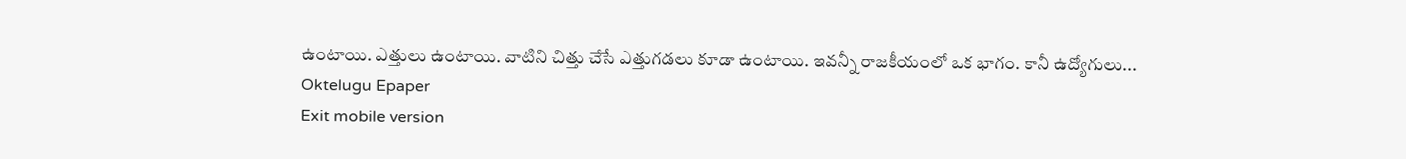ఉంటాయి. ఎత్తులు ఉంటాయి. వాటిని చిత్తు చేసే ఎత్తుగడలు కూడా ఉంటాయి. ఇవన్నీ రాజకీయంలో ఒక భాగం. కానీ ఉద్యోగులు...
Oktelugu Epaper
Exit mobile version